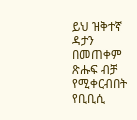ይህ ዝቅተኛ ዳታን በመጠቀም ጽሑፍ ብቻ የሚቀርብበት የቢቢሲ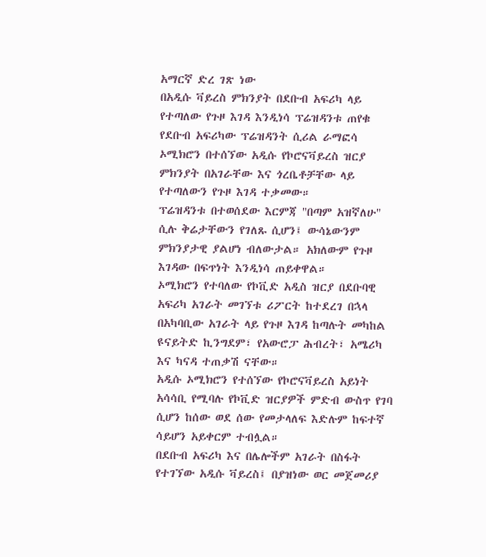አማርኛ ድረ ገጽ ነው
በአዲሱ ቫይረስ ምክንያት በደቡብ አፍሪካ ላይ የተጣለው የጉዞ እገዳ እንዲነሳ ፕሬዝዳንቱ ጠየቁ
የደቡብ አፍሪካው ፕሬዝዳንት ሲሪል ራማፎሳ ኦሚክሮን በተሰኘው አዲሱ የኮሮናቫይረስ ዝርያ ምክንያት በአገራቸው እና ጎረቤቶቻቸው ላይ የተጣለውን የጉዞ እገዳ ተቃመው።
ፕሬዝዳንቱ በተወሰደው እርምጃ "በጣም አዝኛለሁ" ሲሉ ቅሬታቸውን የገለጹ ሲሆን፤ ውሳኔውንም ምክንያታዊ ያልሆነ ብለውታል። አክለውም የጉዞ እገዳው በፍጥነት እንዲነሳ ጠይቀዋል።
ኦሚክሮን የተባለው የኮቪድ አዲስ ዝርያ በደቡባዊ አፍሪካ አገራት መገኘቱ ሪፖርት ከተደረገ በኋላ በአካባቢው አገራት ላይ የጉዞ እገዳ ከጣሉት መካከል ዩናይትድ ኪንግደም፣ የአውሮፓ ሕብረት፣ አሜሪካ እና ካናዳ ተጠቃሽ ናቸው።
አዲሱ ኦሚክሮን የተሰኘው የኮሮናቫይረስ አይነት አሳሳቢ የሚባሉ የኮቪድ ዝርያዎች ምድብ ውስጥ የገባ ሲሆን ከሰው ወደ ሰው የመታላለፍ እድሉም ከፍተኛ ሳይሆን አይቀርም ተብሏል።
በደቡብ አፍሪካ እና በሌሎችም አገራት በስፋት የተገኘው አዲሱ ቫይረስ፤ በያዝነው ወር መጀመሪያ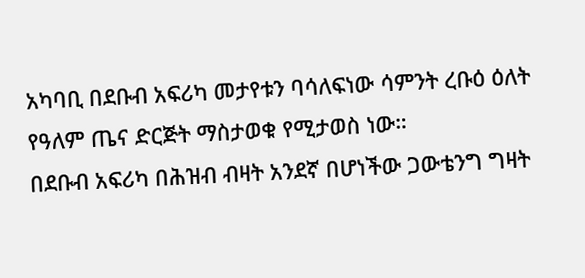አካባቢ በደቡብ አፍሪካ መታየቱን ባሳለፍነው ሳምንት ረቡዕ ዕለት የዓለም ጤና ድርጅት ማስታወቁ የሚታወስ ነው።
በደቡብ አፍሪካ በሕዝብ ብዛት አንደኛ በሆነችው ጋውቴንግ ግዛት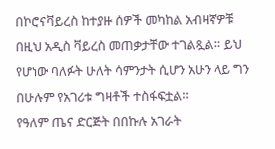በኮሮናቫይረስ ከተያዙ ሰዎች መካከል አብዛኛዎቹ በዚህ አዲስ ቫይረስ መጠቃታቸው ተገልጿል። ይህ የሆነው ባለፉት ሁለት ሳምንታት ሲሆን አሁን ላይ ግን በሁሉም የአገሪቱ ግዛቶች ተስፋፍቷል።
የዓለም ጤና ድርጅት በበኩሉ አገራት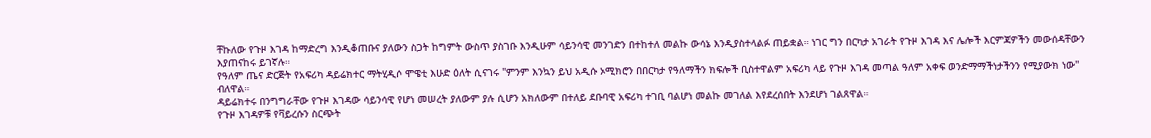ቸኩለው የጉዞ እገዳ ከማድረግ እንዲቆጠቡና ያለውን ስጋት ከግምት ውስጥ ያስገቡ እንዲሁም ሳይንሳዊ መንገድን በተከተለ መልኩ ውሳኔ እንዲያስተላልፉ ጠይቋል። ነገር ግን በርካታ አገራት የጉዞ እገዳ እና ሌሎች እርምጃዎችን መውሰዳቸውን እያጠናከሩ ይገኛሉ።
የዓለም ጤና ድርጅት የአፍሪካ ዳይሬክተር ማትሂዲሶ ሞዌቲ እሁድ ዕለት ሲናገሩ "ምንም እንኳን ይህ አዲሱ ኦሚክሮን በበርካታ የዓለማችን ክፍሎች ቢስተዋልም አፍሪካ ላይ የጉዞ እገዳ መጣል ዓለም አቀፍ ወንድማማችነታችንን የሚያውክ ነው'' ብለዋል።
ዳይሬክተሩ በንግግራቸው የጉዞ እገዳው ሳይንሳዊ የሆነ መሠረት ያለውም ያሉ ሲሆን አክለውም በተለይ ደቡባዊ አፍሪካ ተገቢ ባልሆነ መልኩ መገለል እየደረሰበት እንደሆነ ገልጸዋል።
የጉዞ እገዳዎቹ የቫይረሱን ስርጭት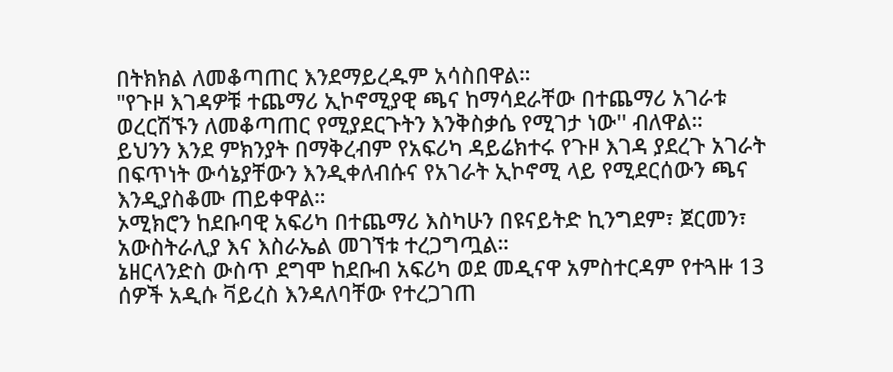በትክክል ለመቆጣጠር እንደማይረዱም አሳስበዋል።
"የጉዞ እገዳዎቹ ተጨማሪ ኢኮኖሚያዊ ጫና ከማሳደራቸው በተጨማሪ አገራቱ ወረርሽኙን ለመቆጣጠር የሚያደርጉትን እንቅስቃሴ የሚገታ ነው'' ብለዋል።
ይህንን እንደ ምክንያት በማቅረብም የአፍሪካ ዳይሬክተሩ የጉዞ እገዳ ያደረጉ አገራት በፍጥነት ውሳኔያቸውን እንዲቀለብሱና የአገራት ኢኮኖሚ ላይ የሚደርሰውን ጫና እንዲያስቆሙ ጠይቀዋል።
ኦሚክሮን ከደቡባዊ አፍሪካ በተጨማሪ እስካሁን በዩናይትድ ኪንግደም፣ ጀርመን፣ አውስትራሊያ እና እስራኤል መገኘቱ ተረጋግጧል።
ኔዘርላንድስ ውስጥ ደግሞ ከደቡብ አፍሪካ ወደ መዲናዋ አምስተርዳም የተጓዙ 13 ሰዎች አዲሱ ቫይረስ እንዳለባቸው የተረጋገጠ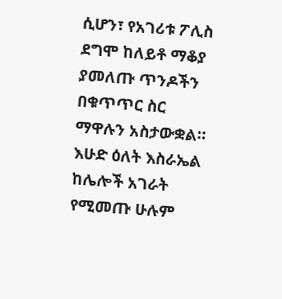ሲሆን፣ የአገሪቱ ፖሊስ ደግሞ ከለይቶ ማቆያ ያመለጡ ጥንዶችን በቁጥጥር ስር ማዋሉን አስታውቋል።
እሁድ ዕለት እስራኤል ከሌሎች አገራት የሚመጡ ሁሉም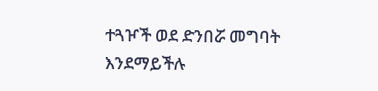ተጓዦች ወደ ድንበሯ መግባት እንደማይችሉ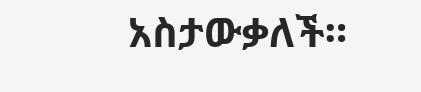አስታውቃለች።